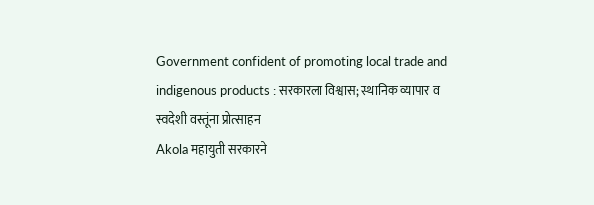Government confident of promoting local trade and indigenous products : सरकारला विश्वास; स्थानिक व्यापार व स्वदेशी वस्तूंना प्रोत्साहन
Akola महायुती सरकारने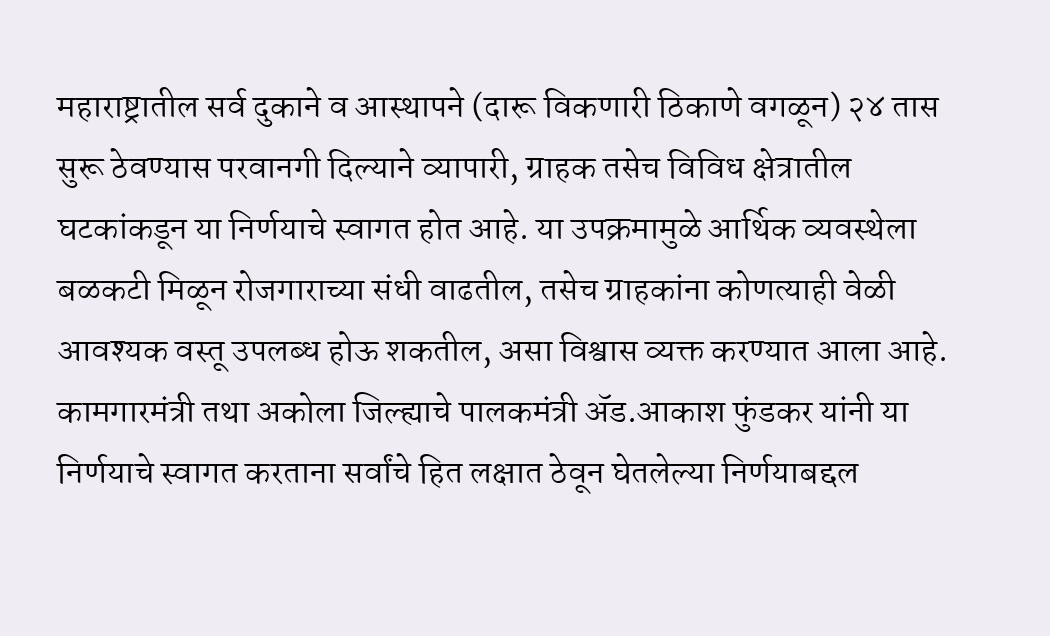महाराष्ट्रातील सर्व दुकाने व आस्थापने (दारू विकणारी ठिकाणे वगळून) २४ तास सुरू ठेवण्यास परवानगी दिल्याने व्यापारी, ग्राहक तसेच विविध क्षेत्रातील घटकांकडून या निर्णयाचे स्वागत होत आहे. या उपक्रमामुळे आर्थिक व्यवस्थेला बळकटी मिळून रोजगाराच्या संधी वाढतील, तसेच ग्राहकांना कोणत्याही वेळी आवश्यक वस्तू उपलब्ध होऊ शकतील, असा विश्वास व्यक्त करण्यात आला आहे. कामगारमंत्री तथा अकोला जिल्ह्याचे पालकमंत्री ॲड.आकाश फुंडकर यांनी या निर्णयाचे स्वागत करताना सर्वांचे हित लक्षात ठेवून घेतलेल्या निर्णयाबद्दल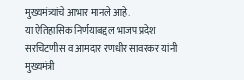मुख्यमंत्र्यांचे आभार मानले आहे.
या ऐतिहासिक निर्णयाबद्दल भाजप प्रदेश सरचिटणीस व आमदार रणधीर सावरकर यांनी मुख्यमंत्री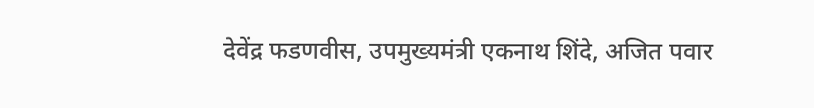देवेंद्र फडणवीस, उपमुख्यमंत्री एकनाथ शिंदे, अजित पवार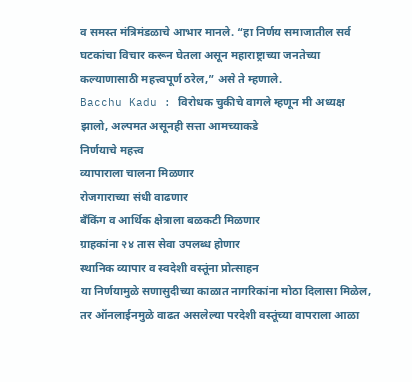व समस्त मंत्रिमंडळाचे आभार मानले. “हा निर्णय समाजातील सर्व घटकांचा विचार करून घेतला असून महाराष्ट्राच्या जनतेच्या कल्याणासाठी महत्त्वपूर्ण ठरेल,” असे ते म्हणाले.
Bacchu Kadu : विरोधक चुकीचे वागले म्हणून मी अध्यक्ष झालो, अल्पमत असूनही सत्ता आमच्याकडे
निर्णयाचे महत्त्व
व्यापाराला चालना मिळणार
रोजगाराच्या संधी वाढणार
बँकिंग व आर्थिक क्षेत्राला बळकटी मिळणार
ग्राहकांना २४ तास सेवा उपलब्ध होणार
स्थानिक व्यापार व स्वदेशी वस्तूंना प्रोत्साहन
या निर्णयामुळे सणासुदीच्या काळात नागरिकांना मोठा दिलासा मिळेल, तर ऑनलाईनमुळे वाढत असलेल्या परदेशी वस्तूंच्या वापराला आळा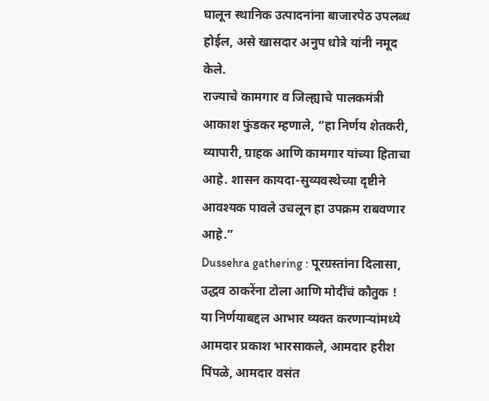घालून स्थानिक उत्पादनांना बाजारपेठ उपलब्ध होईल, असे खासदार अनुप धोत्रे यांनी नमूद केले.
राज्याचे कामगार व जिल्ह्याचे पालकमंत्री आकाश फुंडकर म्हणाले, “हा निर्णय शेतकरी, व्यापारी, ग्राहक आणि कामगार यांच्या हिताचा आहे. शासन कायदा-सुव्यवस्थेच्या दृष्टीने आवश्यक पावले उचलून हा उपक्रम राबवणार आहे.”
Dussehra gathering : पूरग्रस्तांना दिलासा, उद्धव ठाकरेंना टोला आणि मोदींचं कौतुक !
या निर्णयाबद्दल आभार व्यक्त करणाऱ्यांमध्ये आमदार प्रकाश भारसाकले, आमदार हरीश पिंपळे, आमदार वसंत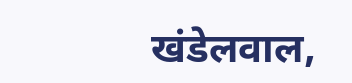खंडेलवाल,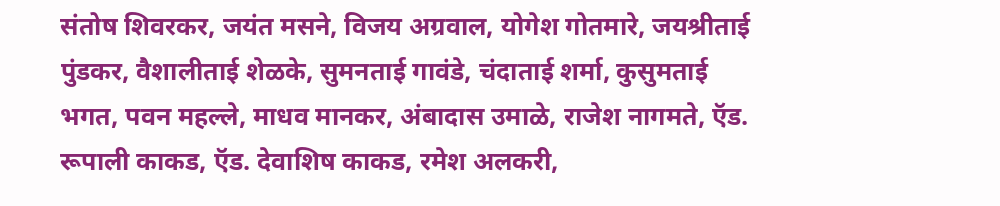संतोष शिवरकर, जयंत मसने, विजय अग्रवाल, योगेश गोतमारे, जयश्रीताई पुंडकर, वैशालीताई शेळके, सुमनताई गावंडे, चंदाताई शर्मा, कुसुमताई भगत, पवन महल्ले, माधव मानकर, अंबादास उमाळे, राजेश नागमते, ऍड. रूपाली काकड, ऍड. देवाशिष काकड, रमेश अलकरी,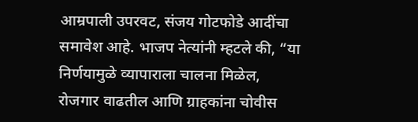आम्रपाली उपरवट, संजय गोटफोडे आदींचा समावेश आहे. भाजप नेत्यांनी म्हटले की, “या निर्णयामुळे व्यापाराला चालना मिळेल, रोजगार वाढतील आणि ग्राहकांना चोवीस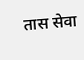तास सेवा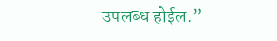उपलब्ध होईल.”